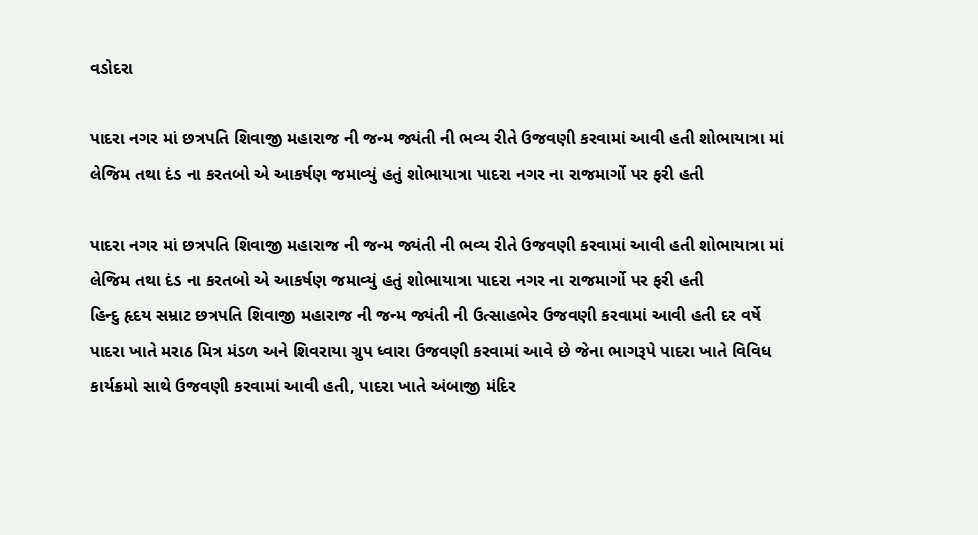વડોદરા

પાદરા નગર માં છત્રપતિ શિવાજી મહારાજ ની જન્મ જ્યંતી ની ભવ્ય રીતે ઉજવણી કરવામાં આવી હતી શોભાયાત્રા માં લેજિમ તથા દંડ ના કરતબો એ આકર્ષણ જમાવ્યું હતું શોભાયાત્રા પાદરા નગર ના રાજમાર્ગો પર ફરી હતી

પાદરા નગર માં છત્રપતિ શિવાજી મહારાજ ની જન્મ જ્યંતી ની ભવ્ય રીતે ઉજવણી કરવામાં આવી હતી શોભાયાત્રા માં લેજિમ તથા દંડ ના કરતબો એ આકર્ષણ જમાવ્યું હતું શોભાયાત્રા પાદરા નગર ના રાજમાર્ગો પર ફરી હતી
હિન્દુ હૃદય સમ્રાટ છત્રપતિ શિવાજી મહારાજ ની જન્મ જ્યંતી ની ઉત્સાહભેર ઉજવણી કરવામાં આવી હતી દર વર્ષે પાદરા ખાતે મરાઠ મિત્ર મંડળ અને શિવરાયા ગ્રુપ ધ્વારા ઉજવણી કરવામાં આવે છે જેના ભાગરૂપે પાદરા ખાતે વિવિધ કાર્યક્રમો સાથે ઉજવણી કરવામાં આવી હતી, પાદરા ખાતે અંબાજી મંદિર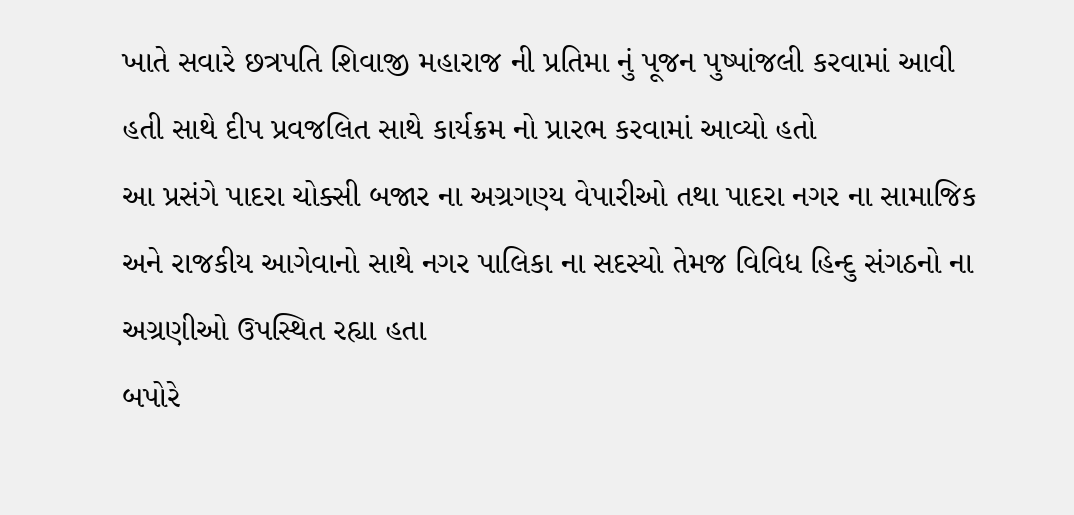ખાતે સવારે છત્રપતિ શિવાજી મહારાજ ની પ્રતિમા નું પૂજન પુષ્પાંજલી કરવામાં આવી હતી સાથે દીપ પ્રવજલિત સાથે કાર્યક્રમ નો પ્રારભ કરવામાં આવ્યો હતો
આ પ્રસંગે પાદરા ચોક્સી બજાર ના અગ્રગણ્ય વેપારીઓ તથા પાદરા નગર ના સામાજિક અને રાજકીય આગેવાનો સાથે નગર પાલિકા ના સદસ્યો તેમજ વિવિધ હિન્દુ સંગઠનો ના અગ્રણીઓ ઉપસ્થિત રહ્યા હતા
બપોરે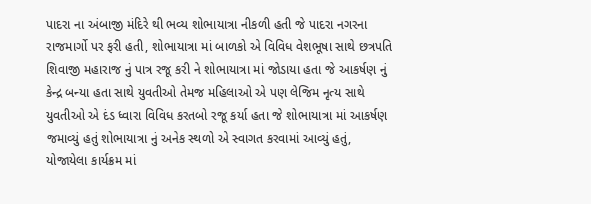પાદરા ના અંબાજી મંદિરે થી ભવ્ય શોભાયાત્રા નીકળી હતી જે પાદરા નગરના રાજમાર્ગો પર ફરી હતી, શોભાયાત્રા માં બાળકો એ વિવિધ વેશભૂષા સાથે છત્રપતિ શિવાજી મહારાજ નું પાત્ર રજૂ કરી ને શોભાયાત્રા માં જોડાયા હતા જે આકર્ષણ નું કેન્દ્ર બન્યા હતા સાથે યુવતીઓ તેમજ મહિલાઓ એ પણ લેજિમ નૃત્ય સાથે યુવતીઓ એ દંડ ધ્વારા વિવિધ કરતબો રજૂ કર્યા હતા જે શોભાયાત્રા માં આકર્ષણ જમાવ્યું હતું શોભાયાત્રા નું અનેક સ્થળો એ સ્વાગત કરવામાં આવ્યું હતું, યોજાયેલા કાર્યક્રમ માં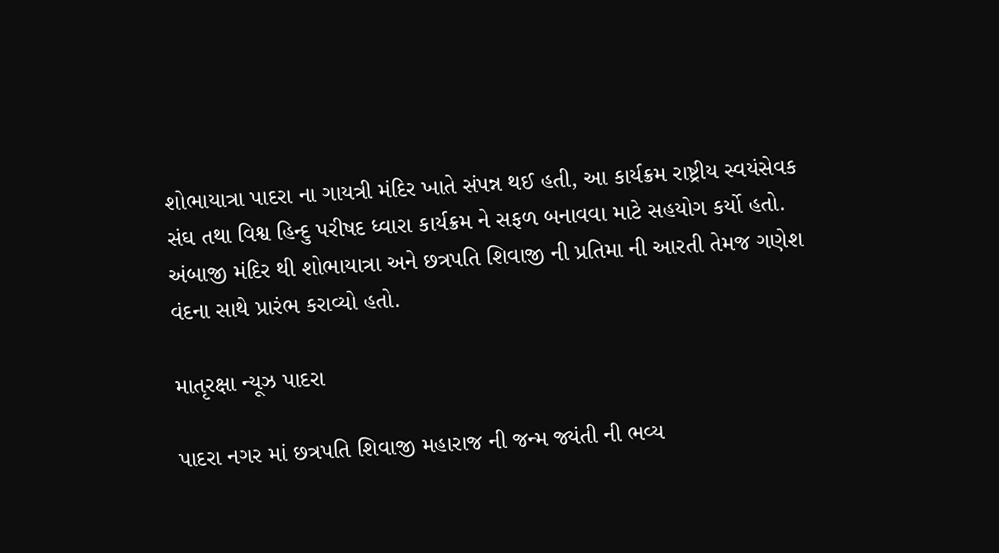શોભાયાત્રા પાદરા ના ગાયત્રી મંદિર ખાતે સંપન્ન થઈ હતી, આ કાર્યક્રમ રાષ્ટ્રીય સ્વયંસેવક સંઘ તથા વિશ્વ હિન્દુ પરીષદ ધ્વારા કાર્યક્રમ ને સફળ બનાવવા માટે સહયોગ કર્યો હતો.
અંબાજી મંદિર થી શોભાયાત્રા અને છત્રપતિ શિવાજી ની પ્રતિમા ની આરતી તેમજ ગણેશ વંદના સાથે પ્રારંભ કરાવ્યો હતો.

માતૃરક્ષા ન્યૂઝ પાદરા

પાદરા નગર માં છત્રપતિ શિવાજી મહારાજ ની જન્મ જ્યંતી ની ભવ્ય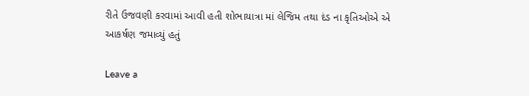રીતે ઉજવણી કરવામાં આવી હતી શોભાયાત્રા માં લેજિમ તથા દંડ ના કૃતિઓએ એ આકર્ષણ જમાવ્યું હતું

Leave a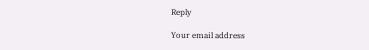Reply

Your email address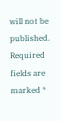will not be published. Required fields are marked *